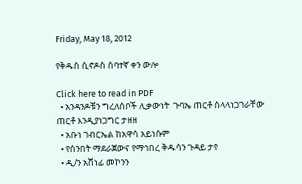Friday, May 18, 2012

የቅዱስ ሲኖዶስ ሰባተኛ ቀን ውሎ

Click here to read in PDF
  • አንዳንዶቹን ግረለሰቦች ሊቃውነት  ጉባኤ ጠርቶ ስላላነጋገራቸው ጠርቶ እንዲያነጋግር ታዘዘ
  • አቡነ ገብርኤል ከአዋሳ አይነሱም
  • የሰንበት ማደራጀውና የማኅበረ ቅዱሳን ጉዳይ ታየ
  • ዲ/ን አሸነፊ መኮንን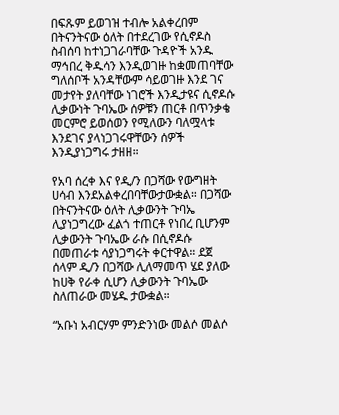በፍጹም ይወገዝ ተብሎ አልቀረበም
በትናንትናው ዕለት በተደረገው የሲኖዶስ ስብሰባ ከተነጋገራባቸው ጉዳዮች አንዱ ማኅበረ ቅዱሳን እንዲወገዙ ከቋመጠባቸው ግለሰቦች አንዳቸውም ሳይወገዙ እንደ ገና መታየት ያለባቸው ነገሮች እንዲታዩና ሲኖዶሱ ሊቃውነት ጉባኤው ሰዎቹን ጠርቶ በጥንቃቄ መርምሮ ይወሰወን የሚለውን ባለሟላቱ እንደገና ያላነጋገሩዋቸውን ሰዎች እንዲያነጋግሩ ታዘዘ።

የአባ ሰረቀ እና የዲ/ን በጋሻው የውግዘት ሀሳብ እንደአልቀረበባቸውታውቋል። በጋሻው በትናንትናው ዕለት ሊቃውንት ጉባኤ ሊያነጋግረው ፈልጎ ተጠርቶ የነበረ ቢሆንም ሊቃውንት ጉባኤው ራሱ በሲኖዶሱ በመጠራቱ ሳያነጋግሩት ቀርተዋል። ደጀ ሰላም ዲ/ን በጋሻው ሊለማመጥ ሄደ ያለው ከሀቅ የራቀ ሲሆን ሊቃውንት ጉባኤው ስለጠራው መሄዱ ታውቋል።

“አቡነ አብርሃም ምንድንነው መልሶ መልሶ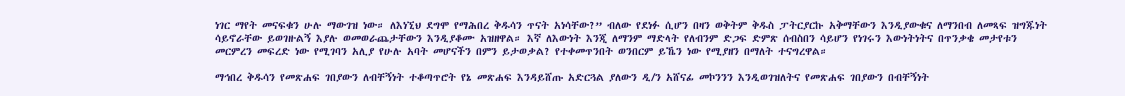ነገር ማየት መናፍቁን ሁሉ ማውገዝ ነው። ለእነኚህ ደግሞ የማሕበረ ቅዱሳን ጥናት አነሳቸው?” ብለው የደነፉ ሲሆን በዛን ወቅትም ቅዱስ ፓትርያርኩ አቅማቸውን እንዲያውቁና ለማንበብ ለመጻፍ ዝግጁነት ሳይኖራቸው ይወገዙልኝ እያሉ ወመወራጨታቸውን እንዲያቆሙ አዝዘዋል። እኛ ለእውነት እንጂ ለማንም ማድላት የለብንም ድጋፍ ድምጽ ሰብስበን ሳይሆን የነገሩን እውነትነትና በጥንቃቄ መታየቱን መርምረን መፍረድ ነው የሚገባን አሊያ የሁሉ አባት መሆናችን በምን ይታወቃል? የተቀመጥንበት ወንበርም ይኼን ነው የሚያዘን በማለት ተናግረዋል።

ማኅበረ ቅዱሳን የመጽሐፍ ገበያውን ለብቸኝነት ተቆጣጥሮት የኔ መጽሐፍ እንዳይሸጡ አድርጓል ያለውን ዲ/ን አሸናፊ መኮንንን እንዲወገዝለትና የመጽሐፍ ገበያውን በብቸኝነት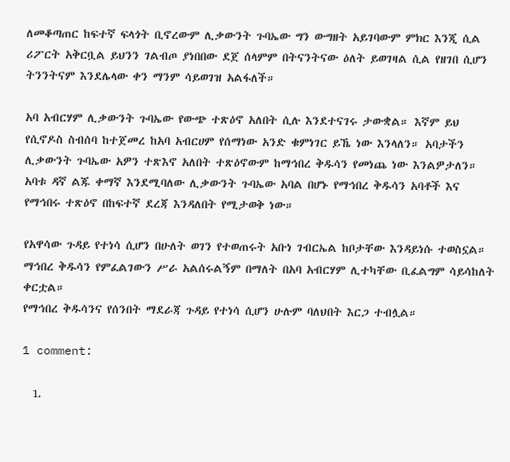ለመቆጣጠር ከፍተኛ ፍላጎት ቢኖረውም ሊቃውንት ጉባኤው ግን ውግዘት አይገባውም ምክር እንጂ ሲል ሪፖርት አቅርቧል ይህንን ገልብጦ ያነበበው ደጀ ሰላምም በትናንትናው ዕለት ይወገዛል ሲል የዘገበ ሲሆን ትንንትናም እንደሌላው ቀን ማንም ሳይወገዝ አልፋለች።

አባ አብርሃም ሊቃውንት ጉባኤው የውጭ ተጽዕኖ አለበት ሲሉ እንደተናገሩ ታውቋል። እኛም ይህ የሲኖዶስ ስብሰባ ከተጀመረ ከአባ አብርሀም የሰማነው አንድ ቁምነገር ይኼ ነው እንላለን። አባታችን ሊቃውንት ጉባኤው አዎን ተጽእኖ አለበት ተጽዕኖውም ከማኅበረ ቅዱሳን የመነጨ ነው እንልዎታለን። አባቱ ዳኛ ልጁ ቀማኛ እንደሚባለው ሊቃውንት ጉባኤው አባል በሆኑ የማኅበረ ቅዱሳን አባቶች እና የማኅበሩ ተጽዕኖ በከፍተኛ ደረጃ እንዳለበት የሚታወቅ ነው።

የአዋሳው ጉዳይ የተነሳ ሲሆን በሁለት ወገን የተወጠሩት አቡነ ገብርኤል ከቦታቸው እንዳይነሱ ተወስኗል። ማኅበረ ቅዱሳን የምፈልገውን ሥራ አልሰሩልኝም በማለት በአባ አብርሃም ሊተካቸው ቢፈልግም ሳይሳከለት ቀርቷል።
የማኅበረ ቅዱሳንና የሰንበት ማደራጃ ጉዳይ የተነሳ ሲሆን ሁሉም ባለህበት እርጋ ተብሏል።

1 comment:

  1.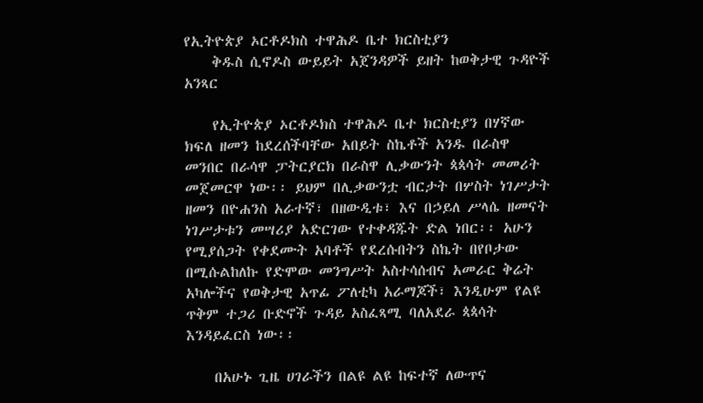የኢትዮጵያ ኦርቶዶክስ ተዋሕዶ ቤተ ክርስቲያን
    ቅዱስ ሲኖዶስ ውይይት አጀንዳዎች ይዘት ከወቅታዊ ጉዳዮች አንጻር

    የኢትዮጵያ ኦርቶዶክስ ተዋሕዶ ቤተ ክርስቲያን በሃኛው ክፍለ ዘመን ከደረሰችባቸው አበይት ስኬቶች አንዱ በራስዋ መንበር በራሳዋ ፓትርያርክ በራስዋ ሊቃውንት ጳጳሳት መመሪት መጀመርዋ ነው፡፡ ይህም በሊቃውንቷ ብርታት በሦስት ነገሥታት ዘመን በዮሐንስ አራተኛ፣ በዘውዲቱ፣ እና በኃይለ ሥላሴ ዘመናት ነገሥታቱን መሣሪያ አድርገው የተቀዳጁት ድል ነበር፡፡ አሁን የሚያሰጋት የቀደሙት አባቶች የደረሱበትን ስኬት በየቦታው በሚሱልከለኩ የድሞው መንግሥት አስተሳሰብና አመራር ቅሬት አካሎችና የወቅታዊ አጥፊ ፖለቲካ አራማጆች፣ እንዲሁም የልዩ ጥቅም ተጋሪ ቡድኖች ጉዳይ አስፈጻሚ ባለአደራ ጳጳሳት እንዳይፈርስ ነው፡፡

    በአሁኑ ጊዜ ሀገራችን በልዩ ልዩ ከፍተኛ ለውጥና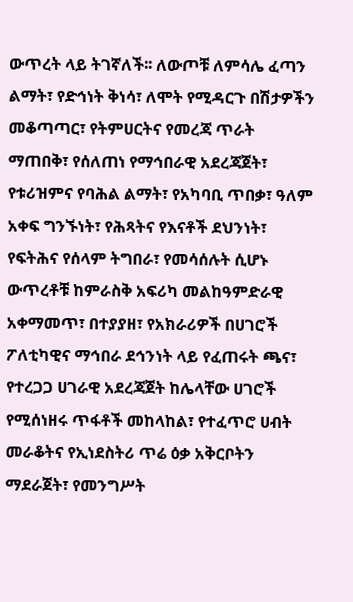ውጥረት ላይ ትገኛለች፡፡ ለውጦቹ ለምሳሌ ፈጣን ልማት፣ የድኅነት ቅነሳ፣ ለሞት የሚዳርጉ በሽታዎችን መቆጣጣር፣ የትምሀርትና የመረጃ ጥራት ማጠበቅ፣ የሰለጠነ የማኅበራዊ አደረጃጀት፣ የቱሪዝምና የባሕል ልማት፣ የአካባቢ ጥበቃ፣ ዓለም አቀፍ ግንኙነት፣ የሕጻትና የእናቶች ደህንነት፣ የፍትሕና የሰላም ትግበራ፣ የመሳሰሉት ሲሆኑ ውጥረቶቹ ከምራስቅ አፍሪካ መልከዓምድራዊ አቀማመጥ፣ በተያያዘ፣ የአክራሪዎች በሀገሮች ፖለቲካዊና ማኅበራ ደኅንነት ላይ የፈጠሩት ጫና፣ የተረጋጋ ሀገራዊ አደረጃጀት ከሌላቸው ሀገሮች የሚሰነዘሩ ጥፋቶች መከላከል፣ የተፈጥሮ ሀብት መራቆትና የኢነደስትሪ ጥሬ ዕቃ አቅርቦትን ማደራጀት፣ የመንግሥት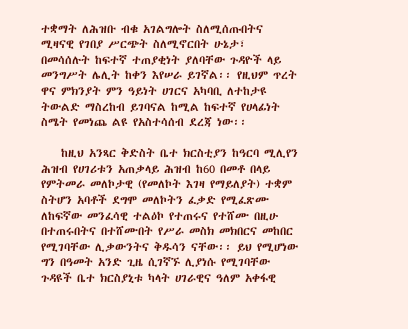ተቋማት ለሕዝቡ ብቁ አገልግሎት ስለሚሰጡበትና ሚዛናዊ የገበያ ሥርጭት ስለሚኖርበት ሁኔታ፣ በመሳሰሉት ከፍተኛ ተጠያቂነት ያለባቸው ጉዳዮች ላይ መንግሥት ሌሊት ከቀን እየሠራ ይገኛል፡፡ የዚህም ጥረት ዋና ምክንያት ምን ዓይነት ሀገርና አካባቢ ለተከታዩ ትውልድ ማስረከብ ይገባናል ከሚል ከፍተኛ የሀላፊነት ስሜት የመነጨ ልዩ የአስተሳሰብ ደረጃ ነው፡፡

    ከዚህ አንጻር ቅድስት ቤተ ክርስቲያን ከዓርባ ሚሊየን ሕዝብ የሀገሪቱን አጠቃላይ ሕዝብ ከ60 በመቶ በላይ የምትመራ መለኮታዊ (የመለኮት እገዛ የማይለያት) ተቋም ስትሆን አባቶች ደግሞ መለኮትን ፈቃድ የሚፈጽሙ ለከፍኛው መንፈሳዊ ተልዕኮ የተጠሩና የተሸሙ በዚሁ በተጠሩበትና በተሸሙበት የሥራ መስክ መክበርና መከበር የሚገባቸው ሊቃውንትና ቅዱሳን ናቸው፡፡ ይህ የሚሆነው ግን በዓመት አንድ ጊዜ ሲገኛኙ ሊያነሱ የሚገባቸው ጉዳዩች ቤተ ክርስያኒቱ ካላት ሀገራዊና ዓለም አቀፋዊ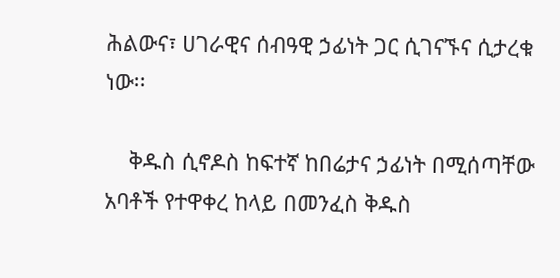ሕልውና፣ ሀገራዊና ሰብዓዊ ኃፊነት ጋር ሲገናኙና ሲታረቁ ነው፡፡

    ቅዱስ ሲኖዶስ ከፍተኛ ከበሬታና ኃፊነት በሚሰጣቸው አባቶች የተዋቀረ ከላይ በመንፈስ ቅዱስ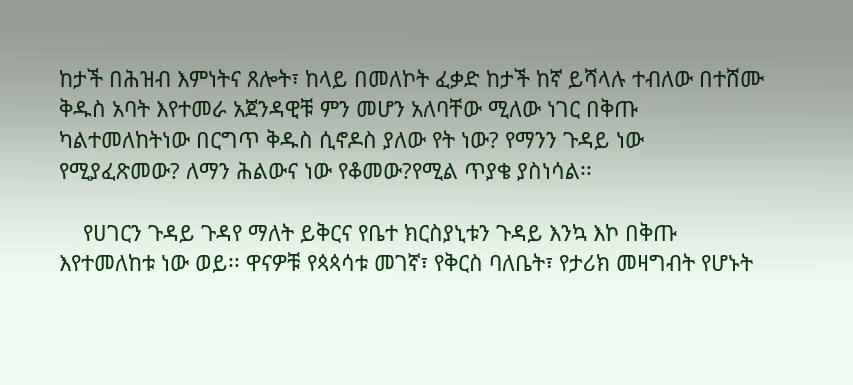ከታች በሕዝብ እምነትና ጸሎት፣ ከላይ በመለኮት ፈቃድ ከታች ከኛ ይሻላሉ ተብለው በተሸሙ ቅዱስ አባት እየተመራ አጀንዳዊቹ ምን መሆን አለባቸው ሚለው ነገር በቅጡ ካልተመለከትነው በርግጥ ቅዱስ ሲኖዶስ ያለው የት ነው? የማንን ጉዳይ ነው የሚያፈጽመው? ለማን ሕልውና ነው የቆመው?የሚል ጥያቄ ያስነሳል፡፡

    የሀገርን ጉዳይ ጉዳየ ማለት ይቅርና የቤተ ክርስያኒቱን ጉዳይ እንኳ እኮ በቅጡ እየተመለከቱ ነው ወይ፡፡ ዋናዎቹ የጳጳሳቱ መገኛ፣ የቅርስ ባለቤት፣ የታሪክ መዛግብት የሆኑት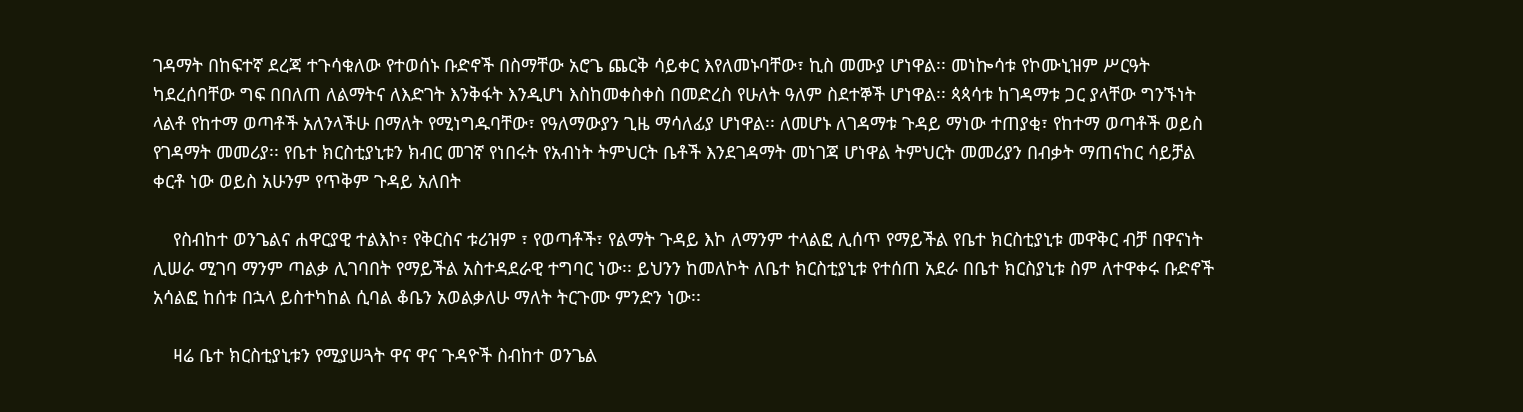ገዳማት በከፍተኛ ደረጃ ተጉሳቁለው የተወሰኑ ቡድኖች በስማቸው አሮጌ ጨርቅ ሳይቀር እየለመኑባቸው፣ ኪስ መሙያ ሆነዋል፡፡ መነኰሳቱ የኮሙኒዝም ሥርዓት ካደረሰባቸው ግፍ በበለጠ ለልማትና ለእድገት እንቅፋት እንዲሆነ እስከመቀስቀስ በመድረስ የሁለት ዓለም ስደተኞች ሆነዋል፡፡ ጳጳሳቱ ከገዳማቱ ጋር ያላቸው ግንኙነት ላልቶ የከተማ ወጣቶች አለንላችሁ በማለት የሚነግዱባቸው፣ የዓለማውያን ጊዜ ማሳለፊያ ሆነዋል፡፡ ለመሆኑ ለገዳማቱ ጉዳይ ማነው ተጠያቂ፣ የከተማ ወጣቶች ወይስ የገዳማት መመሪያ፡፡ የቤተ ክርስቲያኒቱን ክብር መገኛ የነበሩት የአብነት ትምህርት ቤቶች እንደገዳማት መነገጃ ሆነዋል ትምህርት መመሪያን በብቃት ማጠናከር ሳይቻል ቀርቶ ነው ወይስ አሁንም የጥቅም ጉዳይ አለበት

    የስብከተ ወንጌልና ሐዋርያዊ ተልእኮ፣ የቅርስና ቱሪዝም ፣ የወጣቶች፣ የልማት ጉዳይ እኮ ለማንም ተላልፎ ሊሰጥ የማይችል የቤተ ክርስቲያኒቱ መዋቅር ብቻ በዋናነት ሊሠራ ሚገባ ማንም ጣልቃ ሊገባበት የማይችል አስተዳደራዊ ተግባር ነው፡፡ ይህንን ከመለኮት ለቤተ ክርስቲያኒቱ የተሰጠ አደራ በቤተ ክርስያኒቱ ስም ለተዋቀሩ ቡድኖች አሳልፎ ከሰቱ በኋላ ይስተካከል ሲባል ቆቤን አወልቃለሁ ማለት ትርጉሙ ምንድን ነው፡፡

    ዛሬ ቤተ ክርስቲያኒቱን የሚያሠጓት ዋና ዋና ጉዳዮች ስብከተ ወንጌል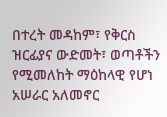በተረት መዳከም፣ የቅርስ ዝርፊያና ውድመት፣ ወጣቶችን የሚመለከት ማዕከላዊ የሆነ አሠራር አለመኖር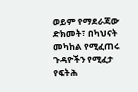ወይም የማደራጃው ድክመት፣ በካህናት መካከል የሚፈጠሩ ጉዳዮችን የሚፈታ የፍትሕ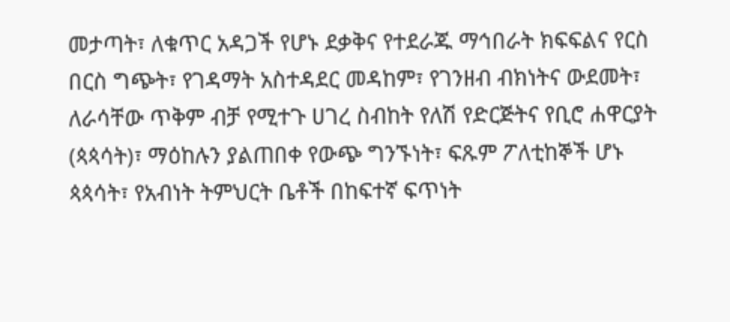መታጣት፣ ለቁጥር አዳጋች የሆኑ ደቃቅና የተደራጁ ማኅበራት ክፍፍልና የርስ በርስ ግጭት፣ የገዳማት አስተዳደር መዳከም፣ የገንዘብ ብክነትና ውደመት፣ ለራሳቸው ጥቅም ብቻ የሚተጉ ሀገረ ስብከት የለሽ የድርጅትና የቢሮ ሐዋርያት (ጳጳሳት)፣ ማዕከሉን ያልጠበቀ የውጭ ግንኙነት፣ ፍጹም ፖለቲከኞች ሆኑ ጳጳሳት፣ የአብነት ትምህርት ቤቶች በከፍተኛ ፍጥነት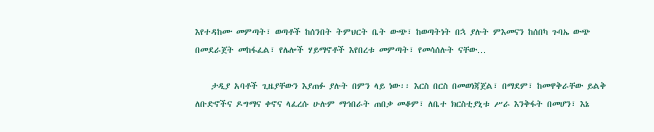እየተዳከሙ መምጣት፣ ወጣቶች ከሰንበት ትምህርት ቤት ውጭ፣ ከወጣትነት በኋ ያሉት ምእመናን ከሰበካ ጉባኤ ውጭ በመደራጀት መከፋፈል፣ የሌሎች ሃይማኖቶች እየበረቱ መምጣት፣ የመሳሰሉት ናቸው…

    ታዲያ አባቶች ጊዜያቸውን እያጠፉ ያሉት በምን ላይ ነው፡፡ እርስ በርስ በመወነጃጀል፣ በማደም፣ ከመዋቅራቸው ይልቅ ለቡድኖችና ዶግማና ቀኖና ላፈረሱ ሁሉም ማኅበራት ጠበቃ መቆም፣ ለቤተ ክርስቲያኒቱ ሥራ እንቅፋት በመሆን፣ እኔ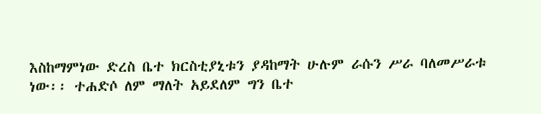እስከማምነው ድረስ ቤተ ክርስቲያኒቱን ያዳከማት ሁሉም ራሱን ሥራ ባለመሥራቱ ነው፡፡ ተሐድሶ ለም ማለት አይደለም ግን ቤተ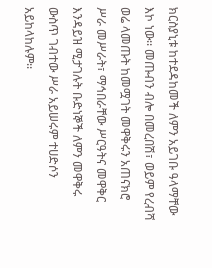ክርስያኒቱ ከተደዳከመች ለምን አይገቡ ዓላማቸው እኮ ነው፡፡ መጡብን ብሎ በመረበሽ፣ ወይም የረብሻ ወሬ ላመጡት ከመሟገት መዋቅሩን አጠናክሮ ሥራ መሥራት፣ ማኅበራቸው ሥርዓትና መዋቅር እንዳይዝ ሚታገሉት ቡድነኞች ለምን መዋቅሩ ውስጥ ገብተው ሥራ አይሠሩም ተሀድሶን አይከላከሉም፡፡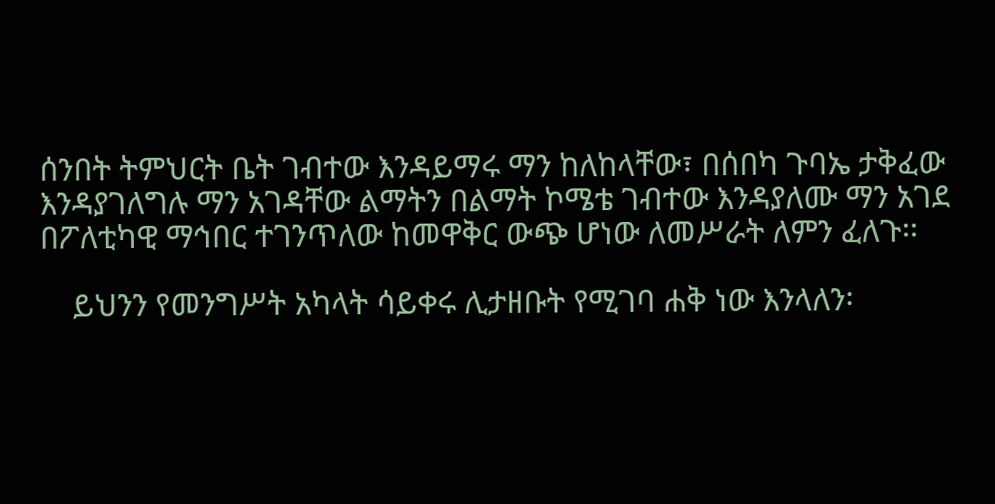ሰንበት ትምህርት ቤት ገብተው እንዳይማሩ ማን ከለከላቸው፣ በሰበካ ጉባኤ ታቅፈው እንዳያገለግሉ ማን አገዳቸው ልማትን በልማት ኮሜቴ ገብተው እንዳያለሙ ማን አገደ በፖለቲካዊ ማኅበር ተገንጥለው ከመዋቅር ውጭ ሆነው ለመሥራት ለምን ፈለጉ፡፡

    ይህንን የመንግሥት አካላት ሳይቀሩ ሊታዘቡት የሚገባ ሐቅ ነው እንላለን፡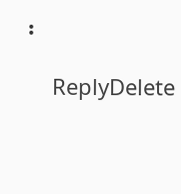፡

    ReplyDelete